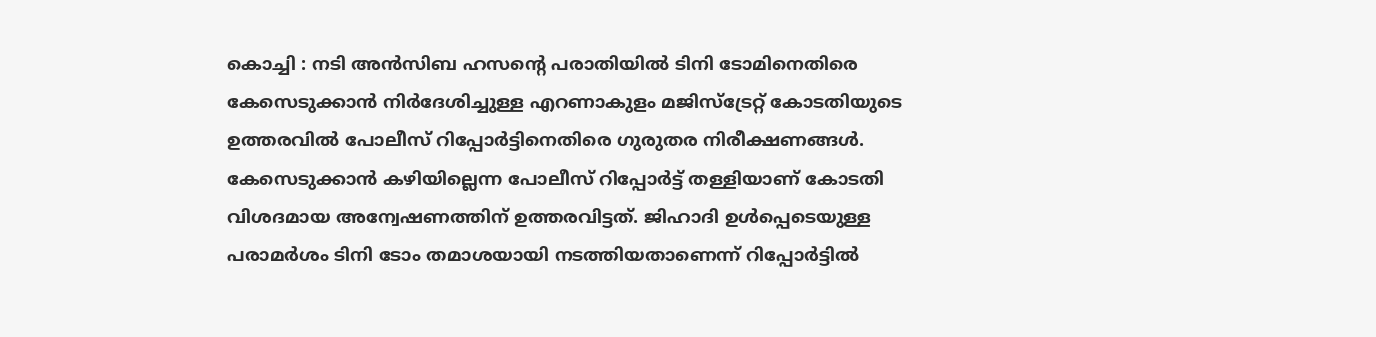കൊച്ചി : നടി അൻസിബ ഹസന്റെ പരാതിയിൽ ടിനി ടോമിനെതിരെ കേസെടുക്കാൻ നിർദേശിച്ചുള്ള എറണാകുളം മജിസ്ട്രേറ്റ് കോടതിയുടെ ഉത്തരവിൽ പോലീസ് റിപ്പോർട്ടിനെതിരെ ഗുരുതര നിരീക്ഷണങ്ങൾ. കേസെടുക്കാൻ കഴിയില്ലെന്ന പോലീസ് റിപ്പോർട്ട് തള്ളിയാണ് കോടതി വിശദമായ അന്വേഷണത്തിന് ഉത്തരവിട്ടത്. ജിഹാദി ഉൾപ്പെടെയുള്ള പരാമർശം ടിനി ടോം തമാശയായി നടത്തിയതാണെന്ന് റിപ്പോർട്ടിൽ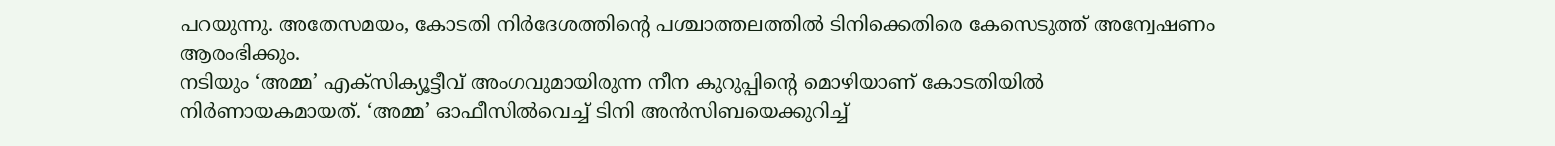പറയുന്നു. അതേസമയം, കോടതി നിർദേശത്തിന്റെ പശ്ചാത്തലത്തിൽ ടിനിക്കെതിരെ കേസെടുത്ത് അന്വേഷണം ആരംഭിക്കും.
നടിയും ‘അമ്മ’ എക്സിക്യൂട്ടീവ് അംഗവുമായിരുന്ന നീന കുറുപ്പിന്റെ മൊഴിയാണ് കോടതിയിൽ നിർണായകമായത്. ‘അമ്മ’ ഓഫീസിൽവെച്ച് ടിനി അൻസിബയെക്കുറിച്ച്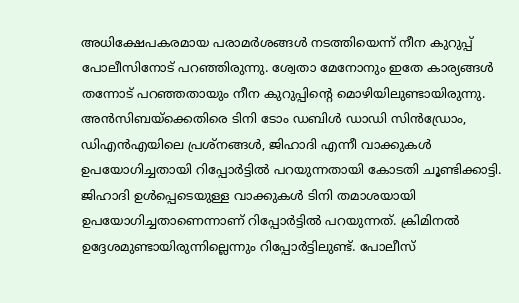അധിക്ഷേപകരമായ പരാമർശങ്ങൾ നടത്തിയെന്ന് നീന കുറുപ്പ് പോലീസിനോട് പറഞ്ഞിരുന്നു. ശ്വേതാ മേനോനും ഇതേ കാര്യങ്ങൾ തന്നോട് പറഞ്ഞതായും നീന കുറുപ്പിന്റെ മൊഴിയിലുണ്ടായിരുന്നു.
അൻസിബയ്ക്കെതിരെ ടിനി ടോം ഡബിൾ ഡാഡി സിൻഡ്രോം, ഡിഎൻഎയിലെ പ്രശ്നങ്ങൾ, ജിഹാദി എന്നീ വാക്കുകൾ ഉപയോഗിച്ചതായി റിപ്പോർട്ടിൽ പറയുന്നതായി കോടതി ചൂണ്ടിക്കാട്ടി. ജിഹാദി ഉൾപ്പെടെയുള്ള വാക്കുകൾ ടിനി തമാശയായി ഉപയോഗിച്ചതാണെന്നാണ് റിപ്പോർട്ടിൽ പറയുന്നത്. ക്രിമിനൽ ഉദ്ദേശമുണ്ടായിരുന്നില്ലെന്നും റിപ്പോർട്ടിലുണ്ട്. പോലീസ്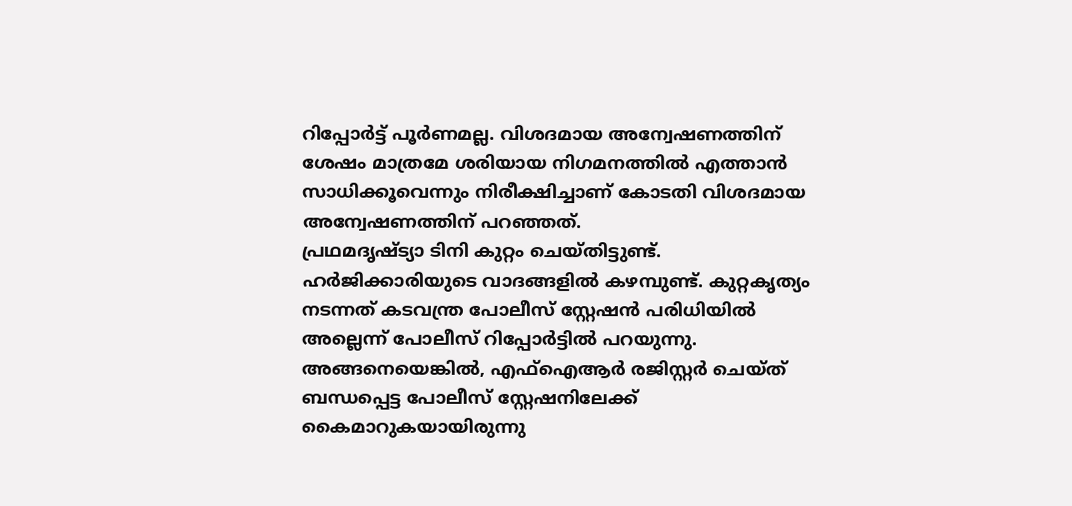റിപ്പോർട്ട് പൂർണമല്ല. വിശദമായ അന്വേഷണത്തിന് ശേഷം മാത്രമേ ശരിയായ നിഗമനത്തിൽ എത്താൻ സാധിക്കൂവെന്നും നിരീക്ഷിച്ചാണ് കോടതി വിശദമായ അന്വേഷണത്തിന് പറഞ്ഞത്.
പ്രഥമദൃഷ്ട്യാ ടിനി കുറ്റം ചെയ്തിട്ടുണ്ട്. ഹർജിക്കാരിയുടെ വാദങ്ങളിൽ കഴമ്പുണ്ട്. കുറ്റകൃത്യം നടന്നത് കടവന്ത്ര പോലീസ് സ്റ്റേഷൻ പരിധിയിൽ അല്ലെന്ന് പോലീസ് റിപ്പോർട്ടിൽ പറയുന്നു. അങ്ങനെയെങ്കിൽ, എഫ്ഐആർ രജിസ്റ്റർ ചെയ്ത് ബന്ധപ്പെട്ട പോലീസ് സ്റ്റേഷനിലേക്ക് കൈമാറുകയായിരുന്നു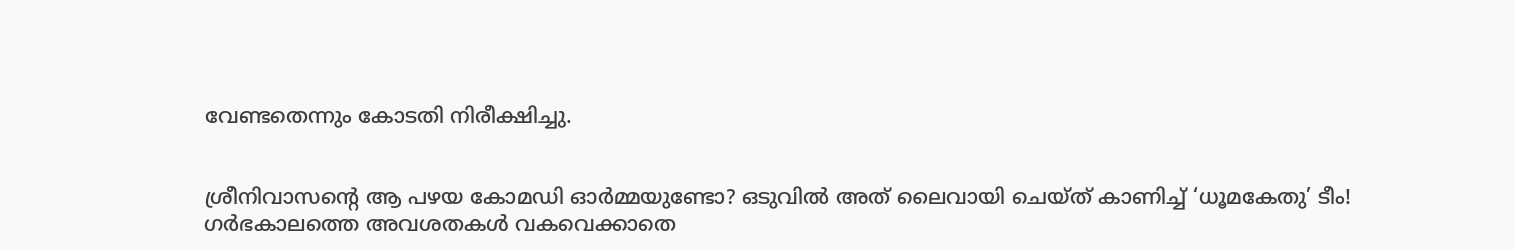വേണ്ടതെന്നും കോടതി നിരീക്ഷിച്ചു.


ശ്രീനിവാസന്റെ ആ പഴയ കോമഡി ഓർമ്മയുണ്ടോ? ഒടുവിൽ അത് ലൈവായി ചെയ്ത് കാണിച്ച് ‘ധൂമകേതു’ ടീം!
ഗർഭകാലത്തെ അവശതകൾ വകവെക്കാതെ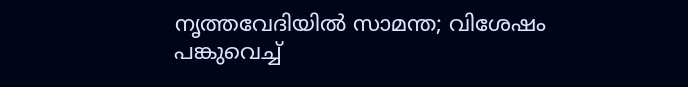നൃത്തവേദിയിൽ സാമന്ത; വിശേഷം പങ്കുവെച്ച്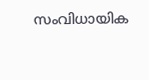സംവിധായിക